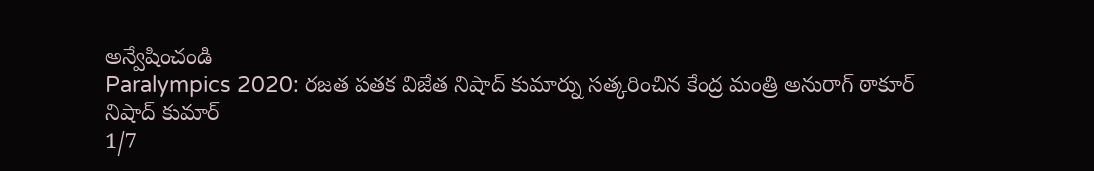అన్వేషించండి
Paralympics 2020: రజత పతక విజేత నిషాద్ కుమార్ను సత్కరించిన కేంద్ర మంత్రి అనురాగ్ ఠాకూర్
నిషాద్ కుమార్
1/7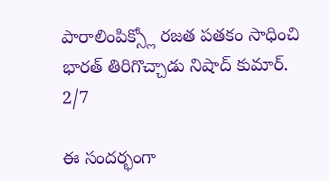పారాలింపిక్స్లో రజత పతకం సాధించి భారత్ తిరిగొచ్చాడు నిషాద్ కుమార్.
2/7

ఈ సందర్భంగా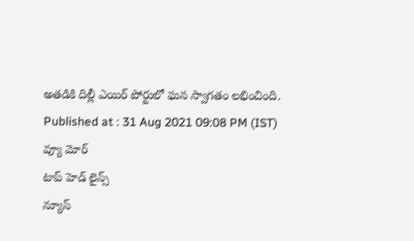అతడికి దిల్లీ ఎయిర్ పోర్టులో ఘన స్వాగతం లభించింది.
Published at : 31 Aug 2021 09:08 PM (IST)
వ్యూ మోర్
టాప్ హెడ్ లైన్స్
న్యూస్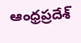ఆంధ్రప్రదేశ్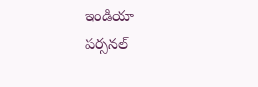ఇండియా
పర్సనల్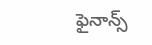ఫైనాన్స్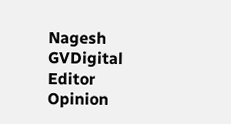Nagesh GVDigital Editor
Opinion